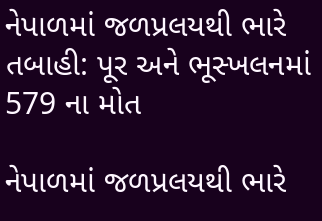નેપાળમાં જળપ્રલયથી ભારે તબાહી: પૂર અને ભૂસ્ખલનમાં 579 ના મોત

નેપાળમાં જળપ્રલયથી ભારે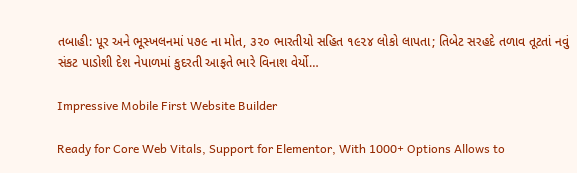તબાહી: પૂર અને ભૂસ્ખલનમાં ૫૭૯ ના મોત, ૩૨૦ ભારતીયો સહિત ૧૯૨૪ લોકો લાપતા; તિબેટ સરહદે તળાવ તૂટતાં નવું સંકટ પાડોશી દેશ નેપાળમાં કુદરતી આફતે ભારે વિનાશ વેર્યો…

Impressive Mobile First Website Builder

Ready for Core Web Vitals, Support for Elementor, With 1000+ Options Allows to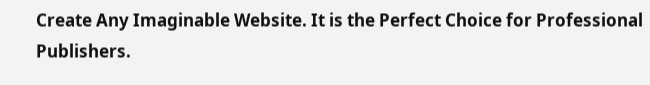Create Any Imaginable Website. It is the Perfect Choice for Professional Publishers.